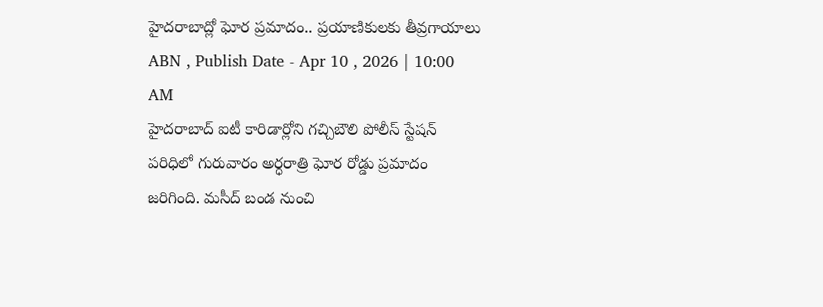హైదరాబాద్లో ఘోర ప్రమాదం.. ప్రయాణికులకు తీవ్రగాయాలు
ABN , Publish Date - Apr 10 , 2026 | 10:00 AM
హైదరాబాద్ ఐటీ కారిడార్లోని గచ్చిబౌలి పోలీస్ స్టేషన్ పరిధిలో గురువారం అర్ధరాత్రి ఘోర రోడ్డు ప్రమాదం జరిగింది. మసీద్ బండ నుంచి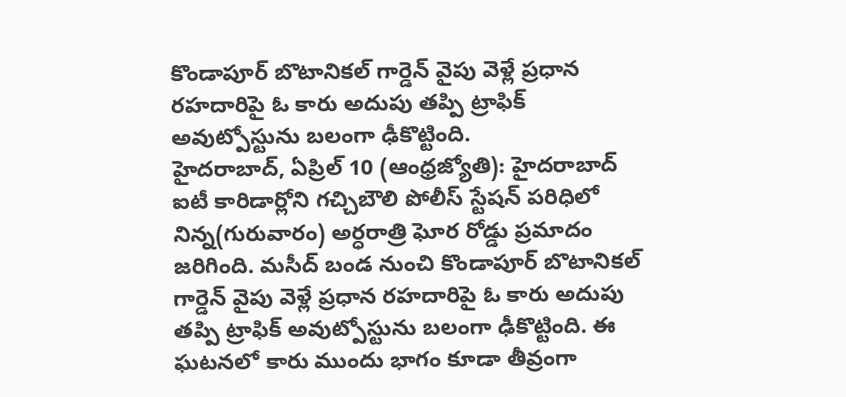కొండాపూర్ బొటానికల్ గార్డెన్ వైపు వెళ్లే ప్రధాన రహదారిపై ఓ కారు అదుపు తప్పి ట్రాఫిక్ అవుట్పోస్టును బలంగా ఢీకొట్టింది.
హైదరాబాద్, ఏప్రిల్ 10 (ఆంధ్రజ్యోతి): హైదరాబాద్ ఐటీ కారిడార్లోని గచ్చిబౌలి పోలీస్ స్టేషన్ పరిధిలో నిన్న(గురువారం) అర్ధరాత్రి ఘోర రోడ్డు ప్రమాదం జరిగింది. మసీద్ బండ నుంచి కొండాపూర్ బొటానికల్ గార్డెన్ వైపు వెళ్లే ప్రధాన రహదారిపై ఓ కారు అదుపు తప్పి ట్రాఫిక్ అవుట్పోస్టును బలంగా ఢీకొట్టింది. ఈ ఘటనలో కారు ముందు భాగం కూడా తీవ్రంగా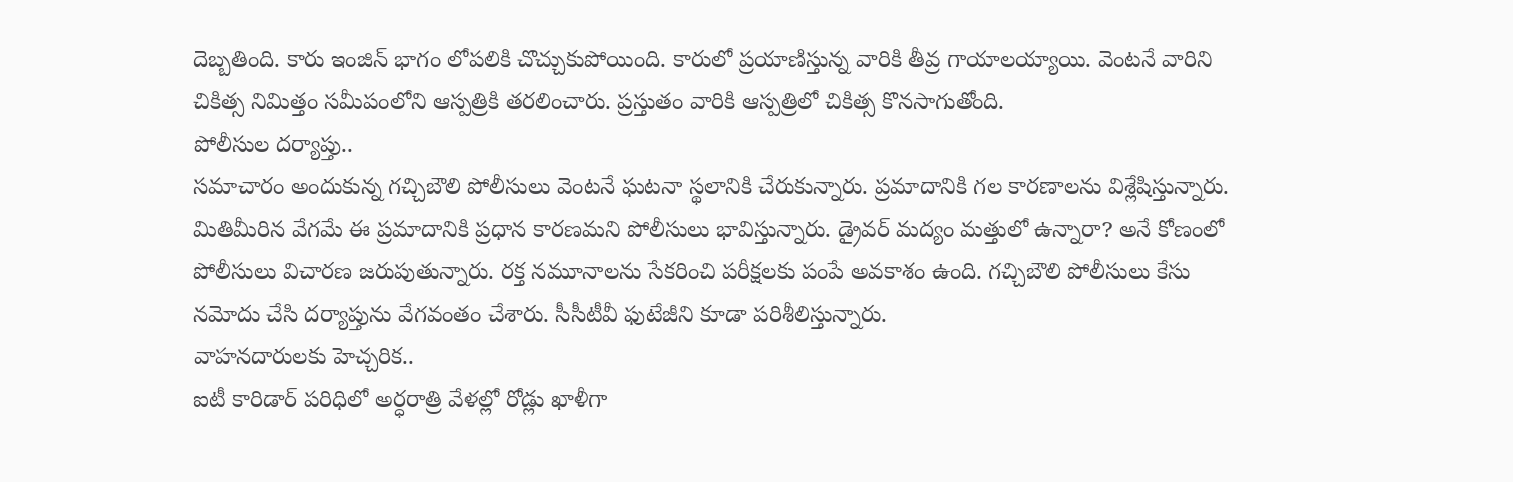దెబ్బతింది. కారు ఇంజిన్ భాగం లోపలికి చొచ్చుకుపోయింది. కారులో ప్రయాణిస్తున్న వారికి తీవ్ర గాయాలయ్యాయి. వెంటనే వారిని చికిత్స నిమిత్తం సమీపంలోని ఆస్పత్రికి తరలించారు. ప్రస్తుతం వారికి ఆస్పత్రిలో చికిత్స కొనసాగుతోంది.
పోలీసుల దర్యాప్తు..
సమాచారం అందుకున్న గచ్చిబౌలి పోలీసులు వెంటనే ఘటనా స్థలానికి చేరుకున్నారు. ప్రమాదానికి గల కారణాలను విశ్లేషిస్తున్నారు. మితిమీరిన వేగమే ఈ ప్రమాదానికి ప్రధాన కారణమని పోలీసులు భావిస్తున్నారు. డ్రైవర్ మద్యం మత్తులో ఉన్నారా? అనే కోణంలో పోలీసులు విచారణ జరుపుతున్నారు. రక్త నమూనాలను సేకరించి పరీక్షలకు పంపే అవకాశం ఉంది. గచ్చిబౌలి పోలీసులు కేసు నమోదు చేసి దర్యాప్తును వేగవంతం చేశారు. సీసీటీవీ ఫుటేజీని కూడా పరిశీలిస్తున్నారు.
వాహనదారులకు హెచ్చరిక..
ఐటీ కారిడార్ పరిధిలో అర్ధరాత్రి వేళల్లో రోడ్లు ఖాళీగా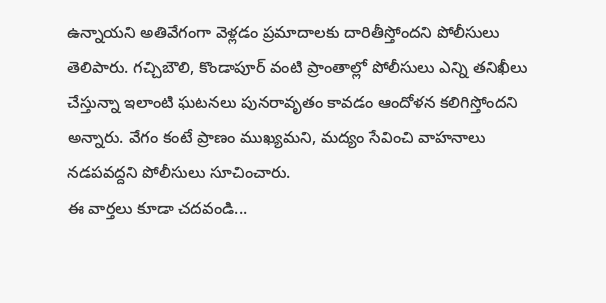ఉన్నాయని అతివేగంగా వెళ్లడం ప్రమాదాలకు దారితీస్తోందని పోలీసులు తెలిపారు. గచ్చిబౌలి, కొండాపూర్ వంటి ప్రాంతాల్లో పోలీసులు ఎన్ని తనిఖీలు చేస్తున్నా ఇలాంటి ఘటనలు పునరావృతం కావడం ఆందోళన కలిగిస్తోందని అన్నారు. వేగం కంటే ప్రాణం ముఖ్యమని, మద్యం సేవించి వాహనాలు నడపవద్దని పోలీసులు సూచించారు.
ఈ వార్తలు కూడా చదవండి...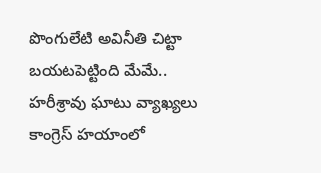పొంగులేటి అవినీతి చిట్టా బయటపెట్టింది మేమే.. హరీశ్రావు ఘాటు వ్యాఖ్యలు
కాంగ్రెస్ హయాంలో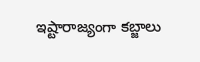ఇష్టారాజ్యంగా కబ్జాలు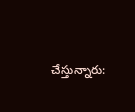చేస్తున్నారు: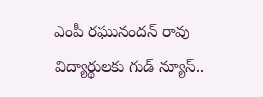ఎంపీ రఘునందన్ రావు
విద్యార్థులకు గుడ్ న్యూస్..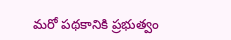మరో పథకానికి ప్రభుత్వం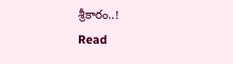శ్రీకారం..!
Read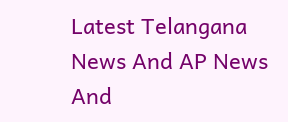Latest Telangana News And AP News And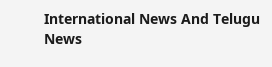International News And Telugu News